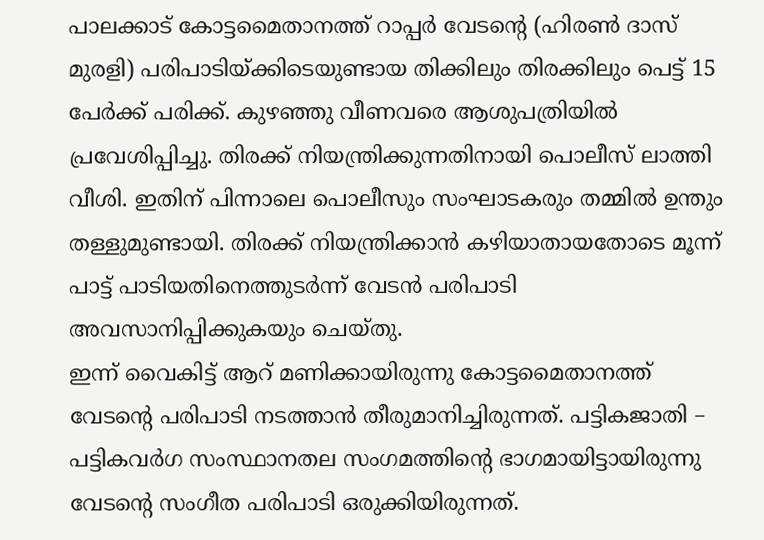പാലക്കാട് കോട്ടമൈതാനത്ത് റാപ്പർ വേടന്റെ (ഹിരൺ ദാസ് മുരളി) പരിപാടിയ്ക്കിടെയുണ്ടായ തിക്കിലും തിരക്കിലും പെട്ട് 15 പേർക്ക് പരിക്ക്. കുഴഞ്ഞു വീണവരെ ആശുപത്രിയിൽ പ്രവേശിപ്പിച്ചു. തിരക്ക് നിയന്ത്രിക്കുന്നതിനായി പൊലീസ് ലാത്തി വീശി. ഇതിന് പിന്നാലെ പൊലീസും സംഘാടകരും തമ്മിൽ ഉന്തും തള്ളുമുണ്ടായി. തിരക്ക് നിയന്ത്രിക്കാൻ കഴിയാതായതോടെ മൂന്ന് പാട്ട് പാടിയതിനെത്തുടർന്ന് വേടൻ പരിപാടി അവസാനിപ്പിക്കുകയും ചെയ്തു.
ഇന്ന് വൈകിട്ട് ആറ് മണിക്കായിരുന്നു കോട്ടമൈതാനത്ത് വേടൻ്റെ പരിപാടി നടത്താൻ തീരുമാനിച്ചിരുന്നത്. പട്ടികജാതി – പട്ടികവർഗ സംസ്ഥാനതല സംഗമത്തിന്റെ ഭാഗമായിട്ടായിരുന്നു വേടൻ്റെ സംഗീത പരിപാടി ഒരുക്കിയിരുന്നത്.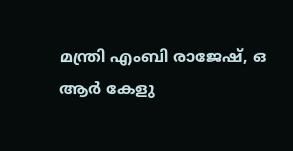മന്ത്രി എംബി രാജേഷ്, ഒ ആർ കേളു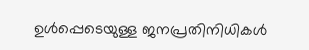ഉൾപ്പെടെയുള്ള ജനപ്രതിനിധികൾ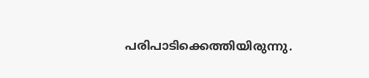പരിപാടിക്കെത്തിയിരുന്നു.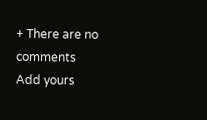+ There are no comments
Add yours